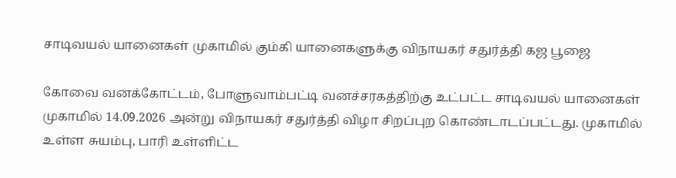சாடிவயல் யானைகள் முகாமில் கும்கி யானைகளுக்கு விநாயகர் சதுர்த்தி கஜ பூஜை

கோவை வனக்கோட்டம், போளுவாம்பட்டி வனச்சரகத்திற்கு உட்பட்ட சாடிவயல் யானைகள் முகாமில் 14.09.2026 அன்று விநாயகர் சதுர்த்தி விழா சிறப்புற கொண்டாடப்பட்டது. முகாமில் உள்ள சுயம்பு, பாரி உள்ளிட்ட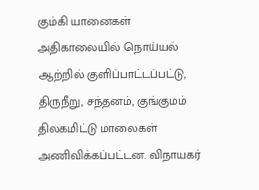கும்கி யானைகள் அதிகாலையில் நொய்யல் ஆற்றில் குளிப்பாட்டப்பட்டு, திருநீறு, சந்தனம், குங்குமம் திலகமிட்டு மாலைகள் அணிவிக்கப்பட்டன. விநாயகர்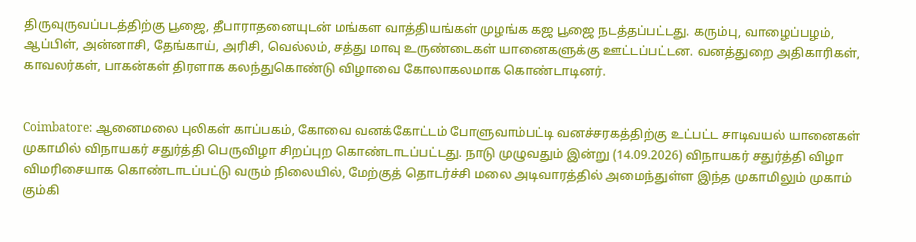திருவுருவப்படத்திற்கு பூஜை, தீபாராதனையுடன் மங்கள வாத்தியங்கள் முழங்க கஜ பூஜை நடத்தப்பட்டது. கரும்பு, வாழைப்பழம், ஆப்பிள், அன்னாசி, தேங்காய், அரிசி, வெல்லம், சத்து மாவு உருண்டைகள் யானைகளுக்கு ஊட்டப்பட்டன. வனத்துறை அதிகாரிகள், காவலர்கள், பாகன்கள் திரளாக கலந்துகொண்டு விழாவை கோலாகலமாக கொண்டாடினர்.


Coimbatore: ஆனைமலை புலிகள் காப்பகம், கோவை வனக்கோட்டம் போளுவாம்பட்டி வனச்சரகத்திற்கு உட்பட்ட சாடிவயல் யானைகள் முகாமில் விநாயகர் சதுர்த்தி பெருவிழா சிறப்புற கொண்டாடப்பட்டது. நாடு முழுவதும் இன்று (14.09.2026) விநாயகர் சதுர்த்தி விழா விமரிசையாக கொண்டாடப்பட்டு வரும் நிலையில், மேற்குத் தொடர்ச்சி மலை அடிவாரத்தில் அமைந்துள்ள இந்த முகாமிலும் முகாம் கும்கி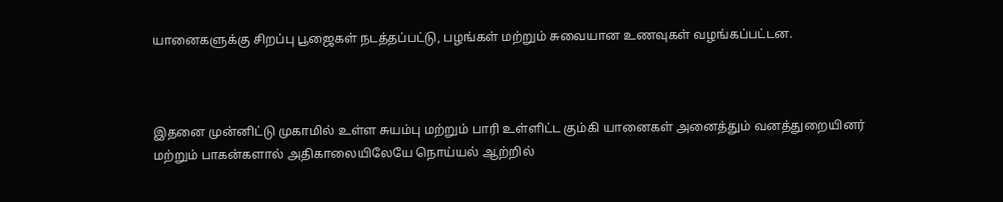யானைகளுக்கு சிறப்பு பூஜைகள் நடத்தப்பட்டு, பழங்கள் மற்றும் சுவையான உணவுகள் வழங்கப்பட்டன.



இதனை முன்னிட்டு முகாமில் உள்ள சுயம்பு மற்றும் பாரி உள்ளிட்ட கும்கி யானைகள் அனைத்தும் வனத்துறையினர் மற்றும் பாகன்களால் அதிகாலையிலேயே நொய்யல் ஆற்றில்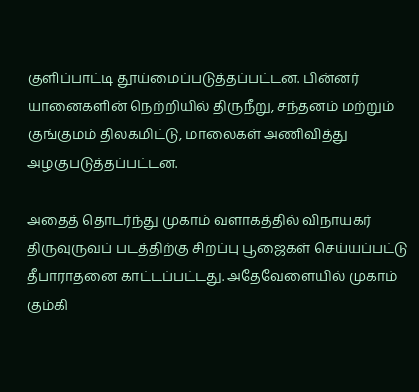குளிப்பாட்டி தூய்மைப்படுத்தப்பட்டன. பின்னர் யானைகளின் நெற்றியில் திருநீறு, சந்தனம் மற்றும் குங்குமம் திலகமிட்டு, மாலைகள் அணிவித்து அழகுபடுத்தப்பட்டன.

அதைத் தொடர்ந்து முகாம் வளாகத்தில் விநாயகர் திருவுருவப் படத்திற்கு சிறப்பு பூஜைகள் செய்யப்பட்டு தீபாராதனை காட்டப்பட்டது. அதேவேளையில் முகாம் கும்கி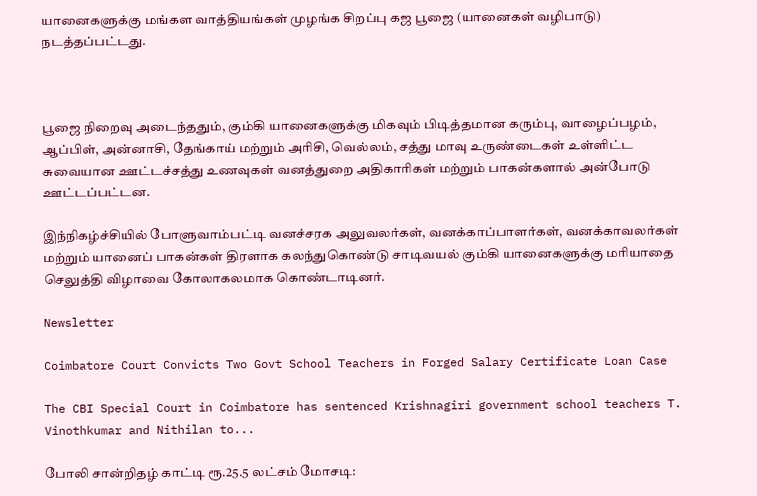யானைகளுக்கு மங்கள வாத்தியங்கள் முழங்க சிறப்பு கஜ பூஜை (யானைகள் வழிபாடு) நடத்தப்பட்டது.



பூஜை நிறைவு அடைந்ததும், கும்கி யானைகளுக்கு மிகவும் பிடித்தமான கரும்பு, வாழைப்பழம், ஆப்பிள், அன்னாசி, தேங்காய் மற்றும் அரிசி, வெல்லம், சத்து மாவு உருண்டைகள் உள்ளிட்ட சுவையான ஊட்டச்சத்து உணவுகள் வனத்துறை அதிகாரிகள் மற்றும் பாகன்களால் அன்போடு ஊட்டப்பட்டன.

இந்நிகழ்ச்சியில் போளுவாம்பட்டி வனச்சரக அலுவலர்கள், வனக்காப்பாளர்கள், வனக்காவலர்கள் மற்றும் யானைப் பாகன்கள் திரளாக கலந்துகொண்டு சாடிவயல் கும்கி யானைகளுக்கு மரியாதை செலுத்தி விழாவை கோலாகலமாக கொண்டாடினர்.

Newsletter

Coimbatore Court Convicts Two Govt School Teachers in Forged Salary Certificate Loan Case

The CBI Special Court in Coimbatore has sentenced Krishnagiri government school teachers T. Vinothkumar and Nithilan to...

போலி சான்றிதழ் காட்டி ரூ.25.5 லட்சம் மோசடி: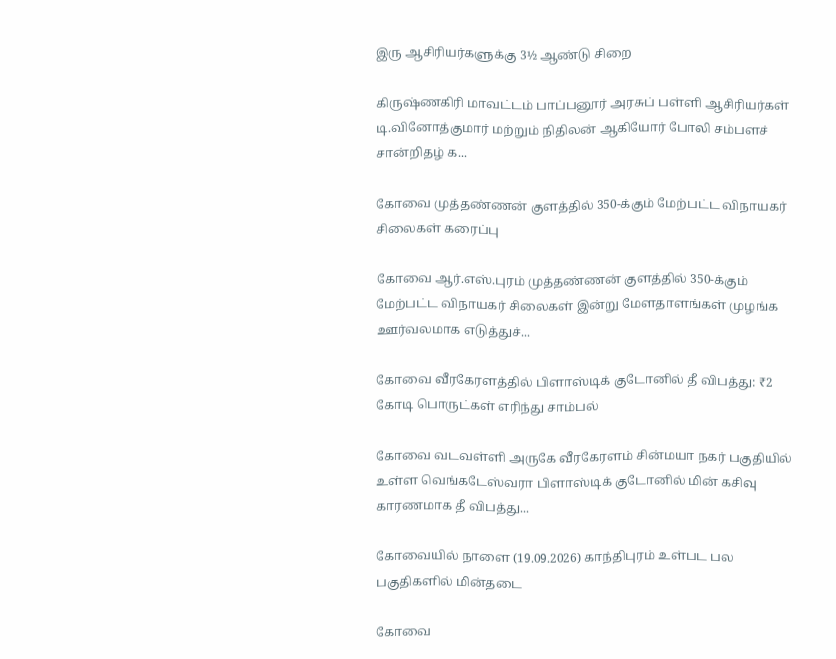இரு ஆசிரியர்களுக்கு 3½ ஆண்டு சிறை

கிருஷ்ணகிரி மாவட்டம் பாப்பனூர் அரசுப் பள்ளி ஆசிரியர்கள் டி.வினோத்குமார் மற்றும் நிதிலன் ஆகியோர் போலி சம்பளச் சான்றிதழ் க...

கோவை முத்தண்ணன் குளத்தில் 350-க்கும் மேற்பட்ட விநாயகர் சிலைகள் கரைப்பு

கோவை ஆர்.எஸ்.புரம் முத்தண்ணன் குளத்தில் 350-க்கும் மேற்பட்ட விநாயகர் சிலைகள் இன்று மேளதாளங்கள் முழங்க ஊர்வலமாக எடுத்துச்...

கோவை வீரகேரளத்தில் பிளாஸ்டிக் குடோனில் தீ விபத்து: ₹2 கோடி பொருட்கள் எரிந்து சாம்பல்

கோவை வடவள்ளி அருகே வீரகேரளம் சின்மயா நகர் பகுதியில் உள்ள வெங்கடேஸ்வரா பிளாஸ்டிக் குடோனில் மின் கசிவு காரணமாக தீ விபத்து...

கோவையில் நாளை (19.09.2026) காந்திபுரம் உள்பட பல பகுதிகளில் மின்தடை

கோவை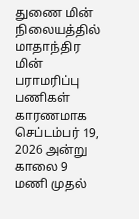துணை மின் நிலையத்தில் மாதாந்திர மின் பராமரிப்பு பணிகள் காரணமாக செப்டம்பர் 19, 2026 அன்று காலை 9 மணி முதல்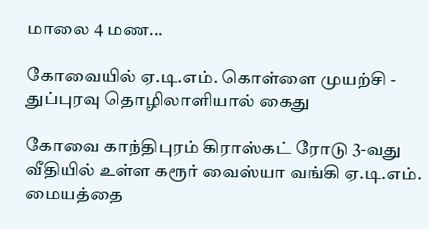மாலை 4 மண...

கோவையில் ஏ.டி.எம். கொள்ளை முயற்சி - துப்புரவு தொழிலாளியால் கைது

கோவை காந்திபுரம் கிராஸ்கட் ரோடு 3-வது வீதியில் உள்ள கரூர் வைஸ்யா வங்கி ஏ.டி.எம். மையத்தை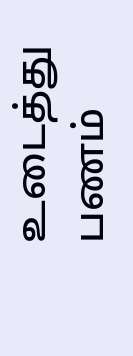உடைத்து பணம்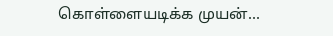கொள்ளையடிக்க முயன்...